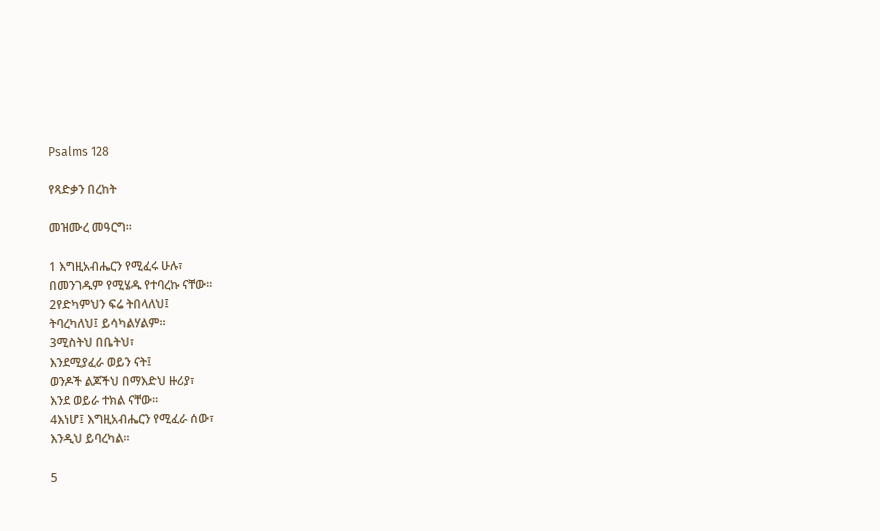Psalms 128

የጻድቃን በረከት

መዝሙረ መዓርግ።

1 እግዚአብሔርን የሚፈሩ ሁሉ፣
በመንገዱም የሚሄዱ የተባረኩ ናቸው።
2የድካምህን ፍሬ ትበላለህ፤
ትባረካለህ፤ ይሳካልሃልም።
3ሚስትህ በቤትህ፣
እንደሚያፈራ ወይን ናት፤
ወንዶች ልጆችህ በማእድህ ዙሪያ፣
እንደ ወይራ ተክል ናቸው።
4እነሆ፤ እግዚአብሔርን የሚፈራ ሰው፣
እንዲህ ይባረካል።

5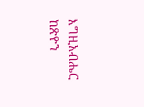እግዚአብሔር ከጽዮን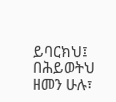ይባርክህ፤
በሕይወትህ ዘመን ሁሉ፣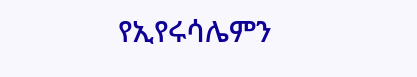የኢየሩሳሌምን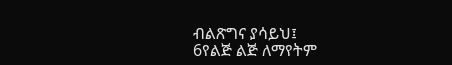ብልጽግና ያሳይህ፤
6የልጅ ልጅ ለማየትም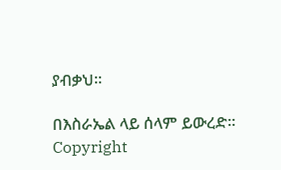ያብቃህ።

በእስራኤል ላይ ሰላም ይውረድ።
Copyright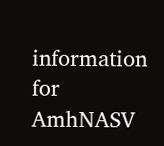information for AmhNASV